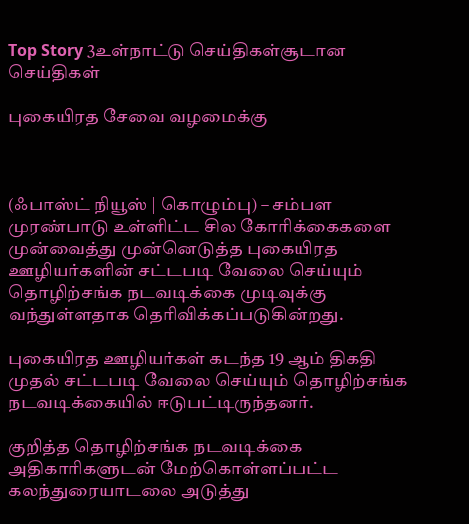Top Story 3உள்நாட்டு செய்திகள்சூடான செய்திகள்

புகையிரத சேவை வழமைக்கு



(ஃபாஸ்ட் நியூஸ் | கொழும்பு) – சம்பள முரண்பாடு உள்ளிட்ட சில கோரிக்கைகளை முன்வைத்து முன்னெடுத்த புகையிரத ஊழியர்களின் சட்டபடி வேலை செய்யும் தொழிற்சங்க நடவடிக்கை முடிவுக்கு வந்துள்ளதாக தெரிவிக்கப்படுகின்றது.

புகையிரத ஊழியர்கள் கடந்த 19 ஆம் திகதி முதல் சட்டபடி வேலை செய்யும் தொழிற்சங்க நடவடிக்கையில் ஈடுபட்டிருந்தனர்.

குறித்த தொழிற்சங்க நடவடிக்கை அதிகாரிகளுடன் மேற்கொள்ளப்பட்ட கலந்துரையாடலை அடுத்து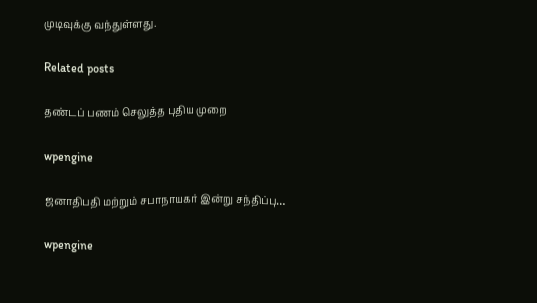முடிவுக்கு வந்துள்ளது.

Related posts

தண்டப் பணம் செலுத்த புதிய முறை

wpengine

ஜனாதிபதி மற்றும் சபாநாயகர் இன்று சந்திப்பு…

wpengine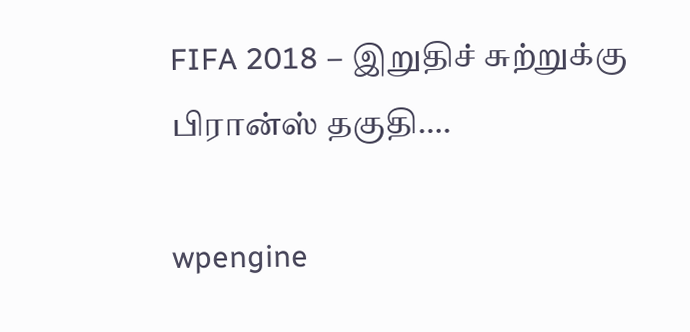FIFA 2018 – இறுதிச் சுற்றுக்கு பிரான்ஸ் தகுதி….

wpengine